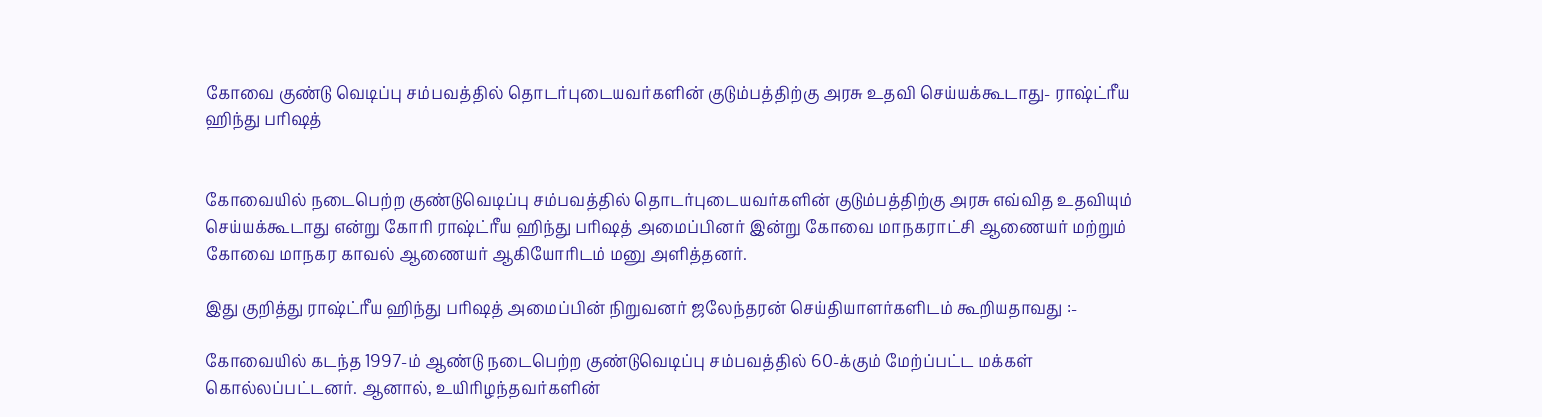கோவை குண்டு வெடிப்பு சம்பவத்தில் தொடர்புடையவர்களின் குடும்பத்திற்கு அரசு உதவி செய்யக்கூடாது- ராஷ்ட்ரீய ஹிந்து பரிஷத்


கோவையில் நடைபெற்ற குண்டுவெடிப்பு சம்பவத்தில் தொடர்புடையவர்களின் குடும்பத்திற்கு அரசு எவ்வித உதவியும் செய்யக்கூடாது என்று கோரி ராஷ்ட்ரீய ஹிந்து பரிஷத் அமைப்பினர் இன்று கோவை மாநகராட்சி ஆணையர் மற்றும் கோவை மாநகர காவல் ஆணையர் ஆகியோரிடம் மனு அளித்தனர்.

இது குறித்து ராஷ்ட்ரீய ஹிந்து பரிஷத் அமைப்பின் நிறுவனர் ஜலேந்தரன் செய்தியாளர்களிடம் கூறியதாவது :-

கோவையில் கடந்த 1997-ம் ஆண்டு நடைபெற்ற குண்டுவெடிப்பு சம்பவத்தில் 60-க்கும் மேற்ப்பட்ட மக்கள் கொல்லப்பட்டனர். ஆனால், உயிரிழந்தவர்களின்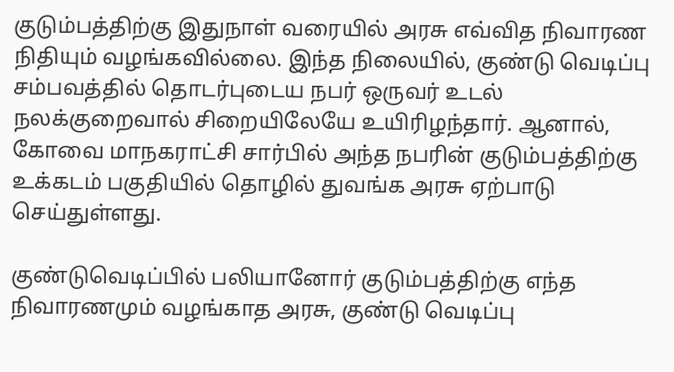குடும்பத்திற்கு இதுநாள் வரையில் அரசு எவ்வித நிவாரண நிதியும் வழங்கவில்லை. இந்த நிலையில், குண்டு வெடிப்பு சம்பவத்தில் தொடர்புடைய நபர் ஒருவர் உடல் நலக்குறைவால் சிறையிலேயே உயிரிழந்தார். ஆனால், கோவை மாநகராட்சி சார்பில் அந்த நபரின் குடும்பத்திற்கு உக்கடம் பகுதியில் தொழில் துவங்க அரசு ஏற்பாடு செய்துள்ளது.

குண்டுவெடிப்பில் பலியானோர் குடும்பத்திற்கு எந்த நிவாரணமும் வழங்காத அரசு, குண்டு வெடிப்பு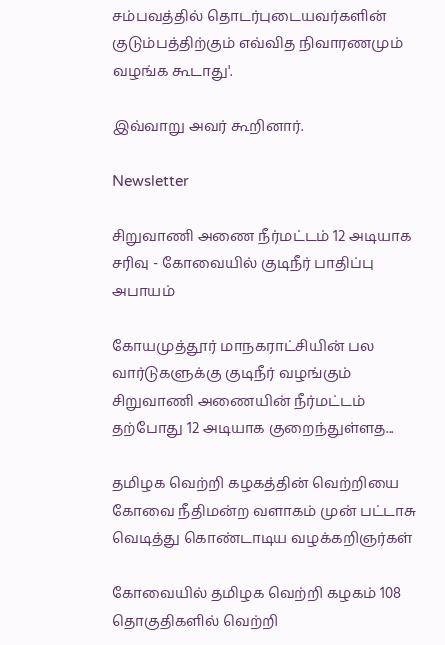சம்பவத்தில் தொடர்புடையவர்களின் குடும்பத்திற்கும் எவ்வித நிவாரணமும் வழங்க கூடாது'.

இவ்வாறு அவர் கூறினார்.

Newsletter

சிறுவாணி அணை நீர்மட்டம் 12 அடியாக சரிவு - கோவையில் குடிநீர் பாதிப்பு அபாயம்

கோயமுத்தூர் மாநகராட்சியின் பல வார்டுகளுக்கு குடிநீர் வழங்கும் சிறுவாணி அணையின் நீர்மட்டம் தற்போது 12 அடியாக குறைந்துள்ளத...

தமிழக வெற்றி கழகத்தின் வெற்றியை கோவை நீதிமன்ற வளாகம் முன் பட்டாசு வெடித்து கொண்டாடிய வழக்கறிஞர்கள்

கோவையில் தமிழக வெற்றி கழகம் 108 தொகுதிகளில் வெற்றி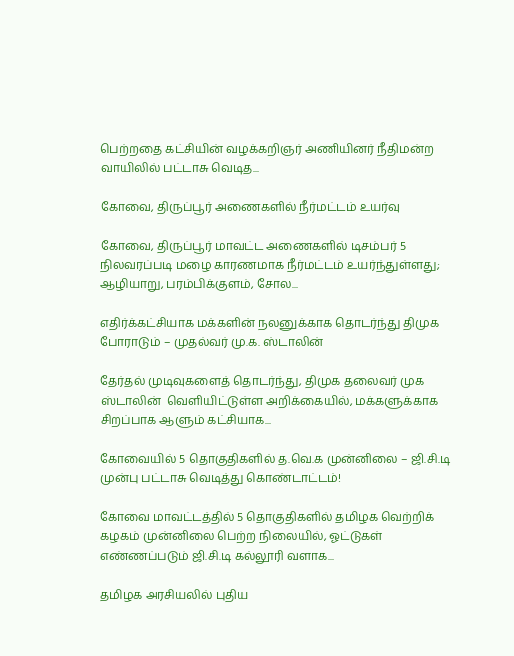பெற்றதை கட்சியின் வழக்கறிஞர் அணியினர் நீதிமன்ற வாயிலில் பட்டாசு வெடித...

கோவை, திருப்பூர் அணைகளில் நீர்மட்டம் உயர்வு

கோவை, திருப்பூர் மாவட்ட அணைகளில் டிசம்பர் 5 நிலவரப்படி மழை காரணமாக நீர்மட்டம் உயர்ந்துள்ளது; ஆழியாறு, பரம்பிக்குளம், சோல...

எதிர்க்கட்சியாக மக்களின் நலனுக்காக தொடர்ந்து திமுக போராடும் – முதல்வர் மு.க. ஸ்டாலின்

தேர்தல் முடிவுகளைத் தொடர்ந்து, திமுக தலைவர் முக ஸ்டாலின்  வெளியிட்டுள்ள அறிக்கையில், மக்களுக்காக சிறப்பாக ஆளும் கட்சியாக...

கோவையில் 5 தொகுதிகளில் த.வெ.க முன்னிலை – ஜி.சி.டி முன்பு பட்டாசு வெடித்து கொண்டாட்டம்!

கோவை மாவட்டத்தில் 5 தொகுதிகளில் தமிழக வெற்றிக் கழகம் முன்னிலை பெற்ற நிலையில், ஓட்டுகள் எண்ணப்படும் ஜி.சி.டி கல்லூரி வளாக...

தமிழக அரசியலில் புதிய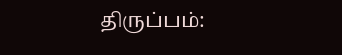திருப்பம்: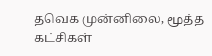தவெக முன்னிலை, மூத்த கட்சிகள்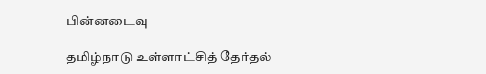பின்னடைவு

தமிழ்நாடு உள்ளாட்சித் தேர்தல்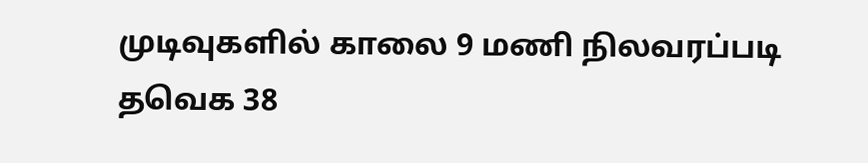முடிவுகளில் காலை 9 மணி நிலவரப்படி தவெக 38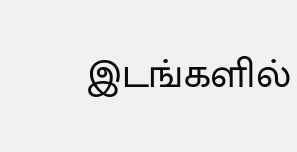இடங்களில்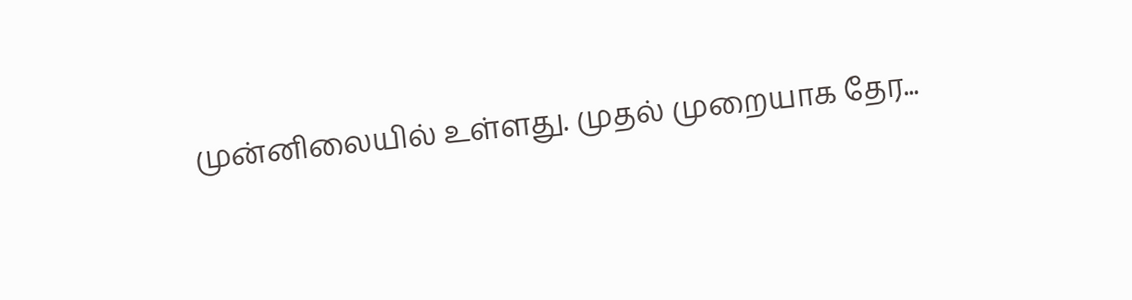முன்னிலையில் உள்ளது. முதல் முறையாக தேர...